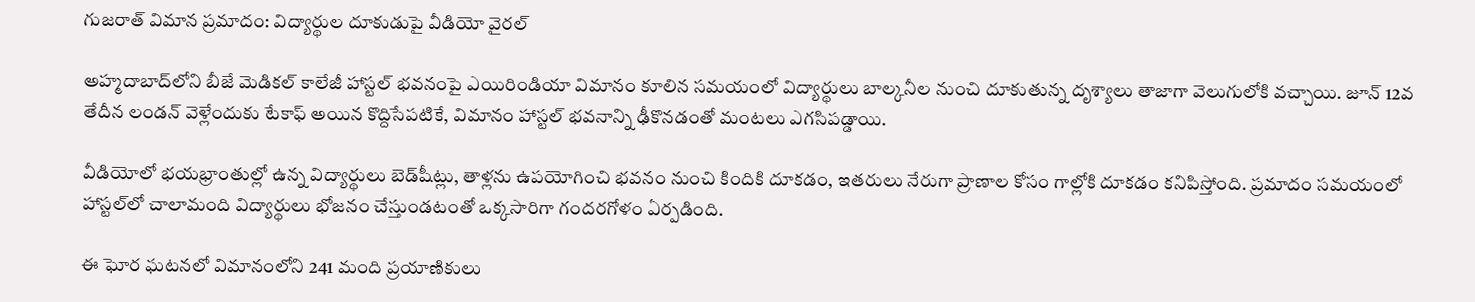గుజరాత్ విమాన ప్రమాదం: విద్యార్థుల దూకుడుపై వీడియో వైరల్

అహ్మదాబాద్‌లోని బీజే మెడికల్ కాలేజీ హాస్టల్ భవనంపై ఎయిరిండియా విమానం కూలిన సమయంలో విద్యార్థులు బాల్కనీల నుంచి దూకుతున్న దృశ్యాలు తాజాగా వెలుగులోకి వచ్చాయి. జూన్ 12వ తేదీన లండన్‌ వెళ్లేందుకు టేకాఫ్ అయిన కొద్దిసేపటికే, విమానం హాస్టల్ భవనాన్ని ఢీకొనడంతో మంటలు ఎగసిపడ్డాయి.

వీడియోలో భయభ్రాంతుల్లో ఉన్న విద్యార్థులు బెడ్‌షీట్లు, తాళ్లను ఉపయోగించి భవనం నుంచి కిందికి దూకడం, ఇతరులు నేరుగా ప్రాణాల కోసం గాల్లోకి దూకడం కనిపిస్తోంది. ప్రమాదం సమయంలో హాస్టల్‌లో చాలామంది విద్యార్థులు భోజనం చేస్తుండటంతో ఒక్కసారిగా గందరగోళం ఏర్పడింది.

ఈ ఘోర ఘటనలో విమానంలోని 241 మంది ప్రయాణికులు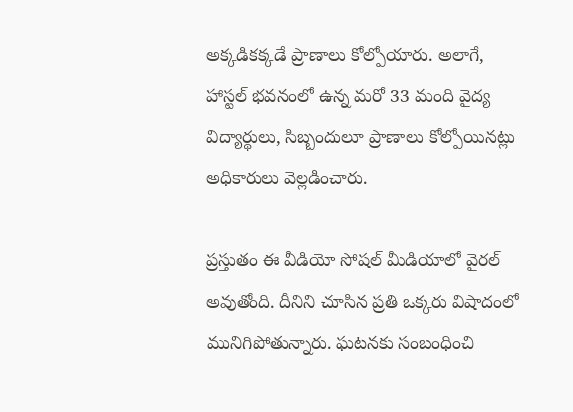అక్కడికక్కడే ప్రాణాలు కోల్పోయారు. అలాగే, హాస్టల్ భవనంలో ఉన్న మరో 33 మంది వైద్య విద్యార్థులు, సిబ్బందులూ ప్రాణాలు కోల్పోయినట్లు అధికారులు వెల్లడించారు.

ప్రస్తుతం ఈ వీడియో సోషల్ మీడియాలో వైరల్ అవుతోంది. దీనిని చూసిన ప్రతి ఒక్కరు విషాదంలో మునిగిపోతున్నారు. ఘటనకు సంబంధించి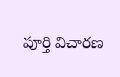పూర్తి విచారణ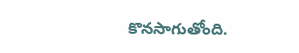కొనసాగుతోంది.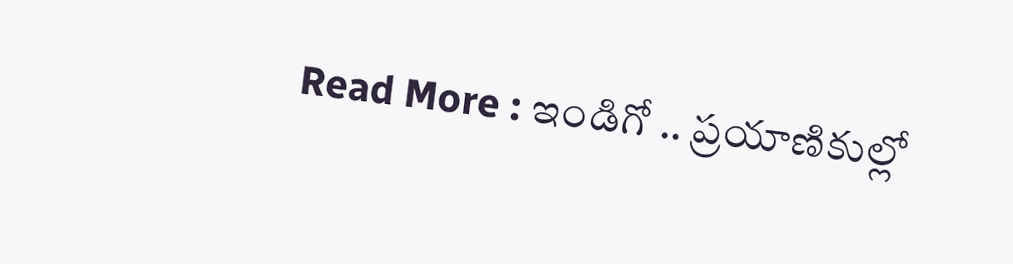Read More : ఇండిగో .. ప్రయాణికుల్లో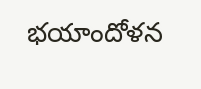భయాందోళన